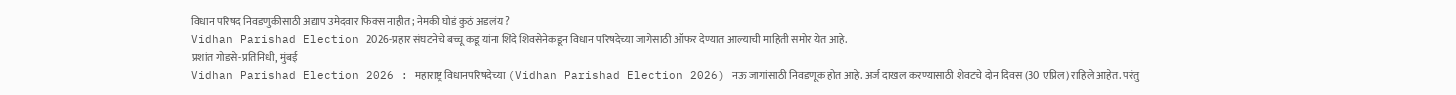विधान परिषद निवडणुकीसाठी अद्याप उमेदवार फिक्स नाहीत; नेमकी घोडं कुठं अडलंय ?
Vidhan Parishad Election 2026-प्रहार संघटनेचे बच्चू कडू यांना शिंदे शिवसेनेकडून विधान परिषदेच्या जागेसाठी ऑफर देण्यात आल्याची माहिती समोर येत आहे.
प्रशांत गोडसे-प्रतिनिधी, मुंबई
Vidhan Parishad Election 2026 : महाराष्ट्र विधानपरिषदेच्या (Vidhan Parishad Election 2026) नऊ जागांसाठी निवडणूक होत आहे. अर्ज दाखल करण्यासाठी शेवटचे दोन दिवस (30 एप्रिल) राहिले आहेत. परंतु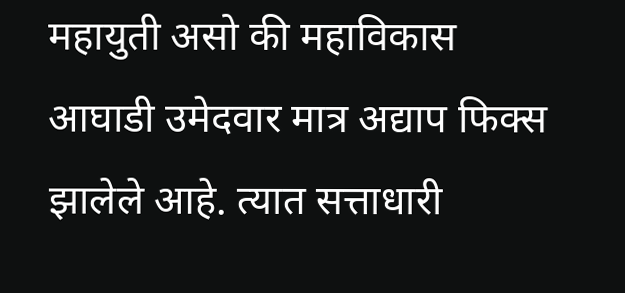महायुती असो की महाविकास आघाडी उमेदवार मात्र अद्याप फिक्स झालेले आहे. त्यात सत्ताधारी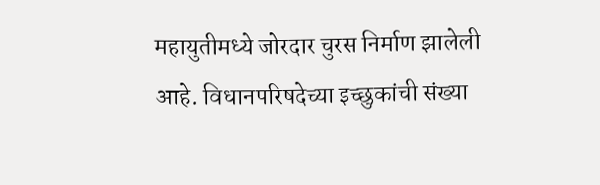महायुतीमध्ये जोरदार चुरस निर्माण झालेली आहे. विधानपरिषदेच्या इच्छुकांची संख्या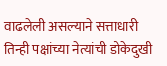वाढलेली असल्याने सत्ताधारी तिन्ही पक्षांच्या नेत्यांची डोकेदुखी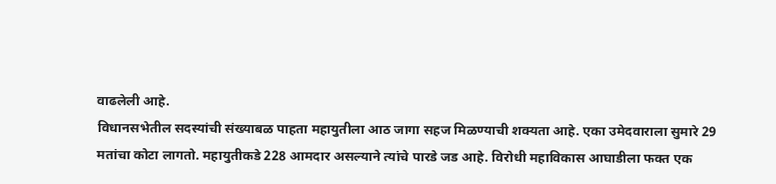वाढलेली आहे.
विधानसभेतील सदस्यांची संख्याबळ पाहता महायुतीला आठ जागा सहज मिळण्याची शक्यता आहे. एका उमेदवाराला सुमारे 29 मतांचा कोटा लागतो. महायुतीकडे 228 आमदार असल्याने त्यांचे पारडे जड आहे. विरोधी महाविकास आघाडीला फक्त एक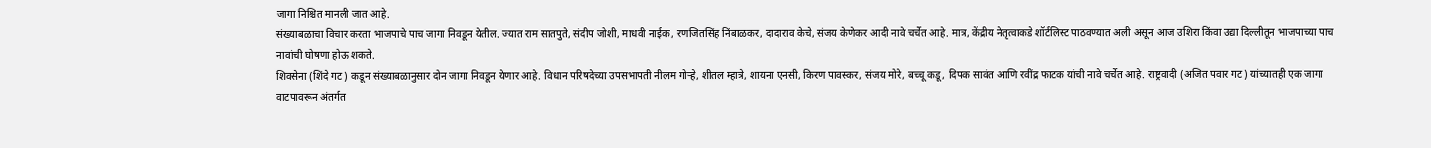जागा निश्चित मानली जात आहे.
संख्याबळाचा विचार करता भाजपाचे पाच जागा निवडून येतील. ज्यात राम सातपुते, संदीप जोशी, माधवी नाईक, रणजितसिंह निंबाळकर, दादाराव केचे, संजय केणेकर आदी नावे चर्चेत आहे. मात्र, केंद्रीय नेतृत्वाकडे शॉर्टलिस्ट पाठवण्यात अली असून आज उशिरा किंवा उद्या दिल्लीतून भाजपाच्या पाच नावांची घोषणा होऊ शकते.
शिवसेना (शिंदे गट) कडून संख्याबळानुसार दोन जागा निवडून येणार आहे. विधान परिषदेच्या उपसभापती नीलम गोऱ्हे, शीतल म्हात्रे, शायना एनसी, किरण पावस्कर, संजय मोरे, बच्चू कडू, दिपक सावंत आणि रवींद्र फाटक यांची नावे चर्चेत आहे. राष्ट्रवादी (अजित पवार गट) यांच्यातही एक जागा वाटपावरून अंतर्गत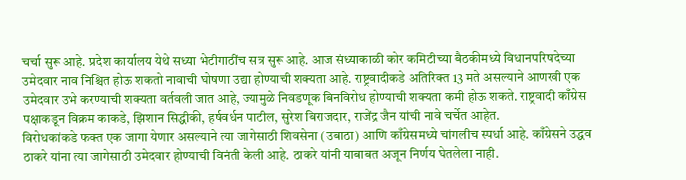चर्चा सुरू आहे. प्रदेश कार्यालय येथे सध्या भेटीगाठींच सत्र सुरू आहे. आज संध्याकाळी कोर कमिटीच्या बैठकीमध्ये विधानपरिषदेच्या उमेदवार नाव निश्चित होऊ शकतो नावाची घोषणा उद्या होण्याची शक्यता आहे. राष्ट्रवादीकडे अतिरिक्त 13 मते असल्याने आणखी एक उमेदवार उभे करण्याची शक्यता वर्तवली जात आहे, ज्यामुळे निवडणूक बिनविरोध होण्याची शक्यता कमी होऊ शकते. राष्ट्रवादी काँग्रेस पक्षाकडून विक्रम काकडे, झिशान सिद्धीकी, हर्षवर्धन पाटील, सुरेश बिराजदार, राजेंद्र जैन यांची नावे चर्चेत आहेत.
विरोधकांकडे फक्त एक जागा येणार असल्याने त्या जागेसाठी शिवसेना (उबाठा) आणि काँग्रेसमध्ये चांगलीच स्पर्धा आहे. काँग्रेसने उद्धव ठाकरे यांना त्या जागेसाठी उमेदवार होण्याची विनंती केली आहे. ठाकरे यांनी याबाबत अजून निर्णय घेतलेला नाही.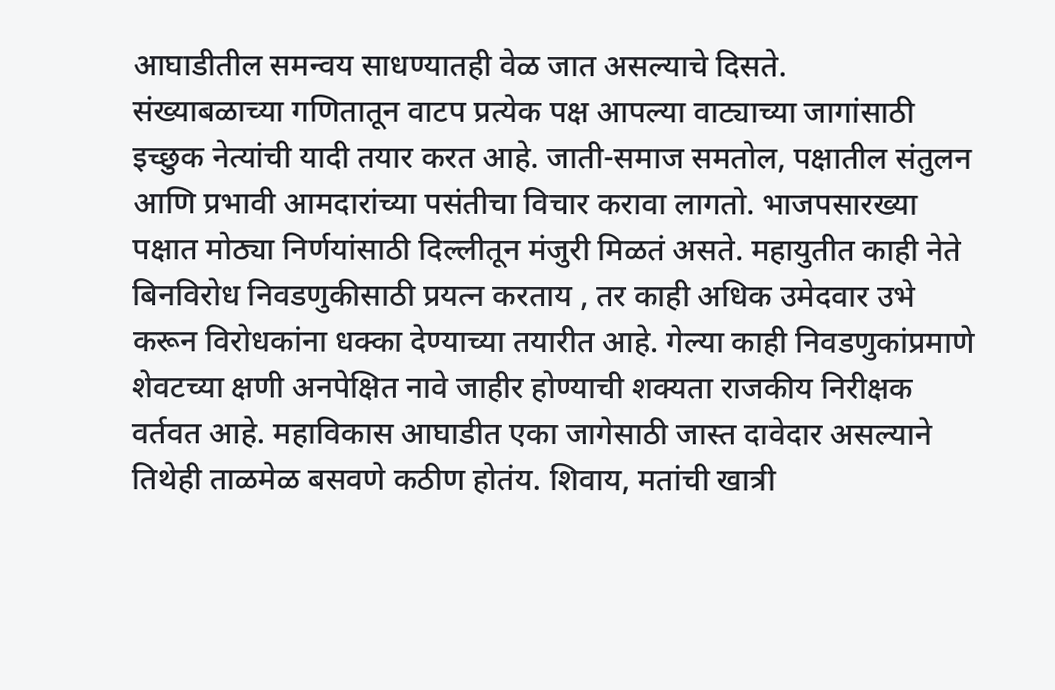आघाडीतील समन्वय साधण्यातही वेळ जात असल्याचे दिसते.
संख्याबळाच्या गणितातून वाटप प्रत्येक पक्ष आपल्या वाट्याच्या जागांसाठी इच्छुक नेत्यांची यादी तयार करत आहे. जाती-समाज समतोल, पक्षातील संतुलन आणि प्रभावी आमदारांच्या पसंतीचा विचार करावा लागतो. भाजपसारख्या पक्षात मोठ्या निर्णयांसाठी दिल्लीतून मंजुरी मिळतं असते. महायुतीत काही नेते बिनविरोध निवडणुकीसाठी प्रयत्न करताय , तर काही अधिक उमेदवार उभे करून विरोधकांना धक्का देण्याच्या तयारीत आहे. गेल्या काही निवडणुकांप्रमाणे शेवटच्या क्षणी अनपेक्षित नावे जाहीर होण्याची शक्यता राजकीय निरीक्षक वर्तवत आहे. महाविकास आघाडीत एका जागेसाठी जास्त दावेदार असल्याने तिथेही ताळमेळ बसवणे कठीण होतंय. शिवाय, मतांची खात्री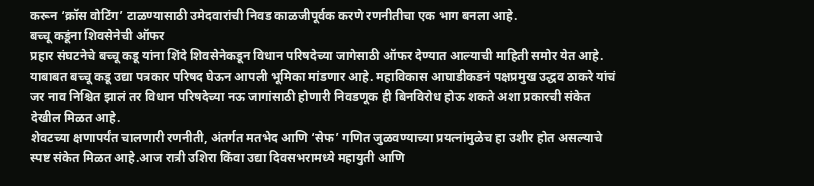करून ‘क्रॉस वोटिंग’ टाळण्यासाठी उमेदवारांची निवड काळजीपूर्वक करणे रणनीतीचा एक भाग बनला आहे.
बच्चू कडूंना शिवसेनेची ऑफर
प्रहार संघटनेचे बच्चू कडू यांना शिंदे शिवसेनेकडून विधान परिषदेच्या जागेसाठी ऑफर देण्यात आल्याची माहिती समोर येत आहे. याबाबत बच्चू कडू उद्या पत्रकार परिषद घेऊन आपली भूमिका मांडणार आहे. महाविकास आघाडीकडनं पक्षप्रमुख उद्धव ठाकरे यांचं जर नाव निश्चित झालं तर विधान परिषदेच्या नऊ जागांसाठी होणारी निवडणूक ही बिनविरोध होऊ शकते अशा प्रकारची संकेत देखील मिळत आहे.
शेवटच्या क्षणापर्यंत चालणारी रणनीती, अंतर्गत मतभेद आणि ‘सेफ’ गणित जुळवण्याच्या प्रयत्नांमुळेच हा उशीर होत असल्याचे स्पष्ट संकेत मिळत आहे.आज रात्री उशिरा किंवा उद्या दिवसभरामध्ये महायुती आणि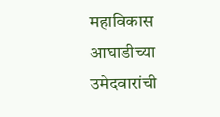महाविकास आघाडीच्या उमेदवारांची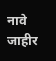नावे जाहीर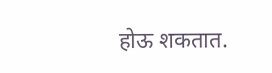होऊ शकतात.